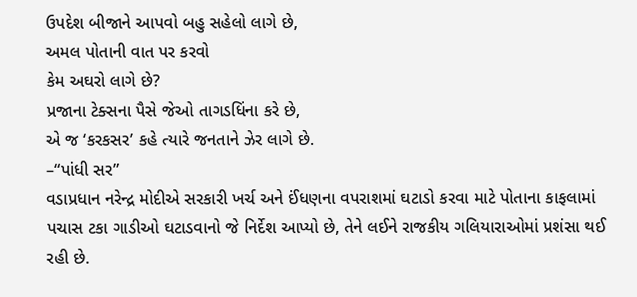ઉપદેશ બીજાને આપવો બહુ સહેલો લાગે છે,
અમલ પોતાની વાત પર કરવો
કેમ અઘરો લાગે છે?
પ્રજાના ટેક્સના પૈસે જેઓ તાગડધિંના કરે છે,
એ જ ‘કરકસર’ કહે ત્યારે જનતાને ઝેર લાગે છે.
–“પાંધી સર”
વડાપ્રધાન નરેન્દ્ર મોદીએ સરકારી ખર્ચ અને ઈંધણના વપરાશમાં ઘટાડો કરવા માટે પોતાના કાફલામાં પચાસ ટકા ગાડીઓ ઘટાડવાનો જે નિર્દેશ આપ્યો છે, તેને લઈને રાજકીય ગલિયારાઓમાં પ્રશંસા થઈ રહી છે.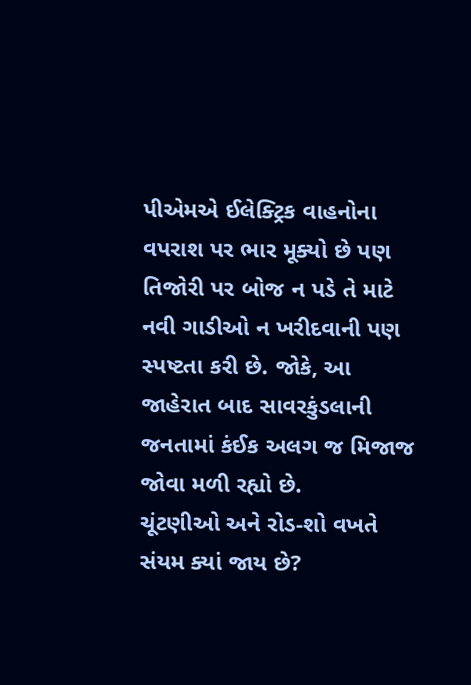પીએમએ ઈલેક્ટ્રિક વાહનોના વપરાશ પર ભાર મૂક્યો છે પણ તિજોરી પર બોજ ન પડે તે માટે નવી ગાડીઓ ન ખરીદવાની પણ સ્પષ્ટતા કરી છે. જોકે, આ જાહેરાત બાદ સાવરકુંડલાની જનતામાં કંઈક અલગ જ મિજાજ જોવા મળી રહ્યો છે.
ચૂંટણીઓ અને રોડ-શો વખતે સંયમ ક્યાં જાય છે?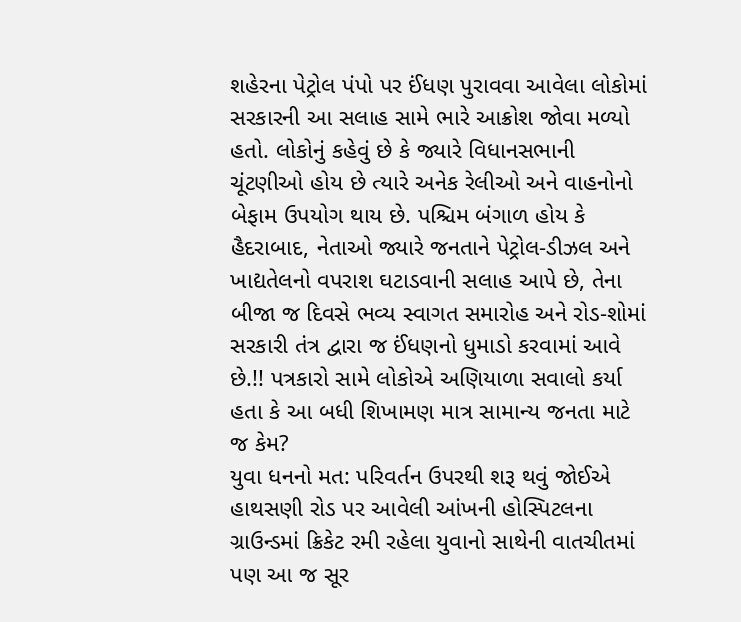શહેરના પેટ્રોલ પંપો પર ઈંધણ પુરાવવા આવેલા લોકોમાં સરકારની આ સલાહ સામે ભારે આક્રોશ જોવા મળ્યો હતો. લોકોનું કહેવું છે કે જ્યારે વિધાનસભાની ચૂંટણીઓ હોય છે ત્યારે અનેક રેલીઓ અને વાહનોનો બેફામ ઉપયોગ થાય છે. પશ્ચિમ બંગાળ હોય કે હૈદરાબાદ, નેતાઓ જ્યારે જનતાને પેટ્રોલ-ડીઝલ અને ખાદ્યતેલનો વપરાશ ઘટાડવાની સલાહ આપે છે, તેના બીજા જ દિવસે ભવ્ય સ્વાગત સમારોહ અને રોડ-શોમાં સરકારી તંત્ર દ્વારા જ ઈંધણનો ધુમાડો કરવામાં આવે છે.!! પત્રકારો સામે લોકોએ અણિયાળા સવાલો કર્યા હતા કે આ બધી શિખામણ માત્ર સામાન્ય જનતા માટે જ કેમ?
યુવા ધનનો મત: પરિવર્તન ઉપરથી શરૂ થવું જોઈએ
હાથસણી રોડ પર આવેલી આંખની હોસ્પિટલના ગ્રાઉન્ડમાં ક્રિકેટ રમી રહેલા યુવાનો સાથેની વાતચીતમાં પણ આ જ સૂર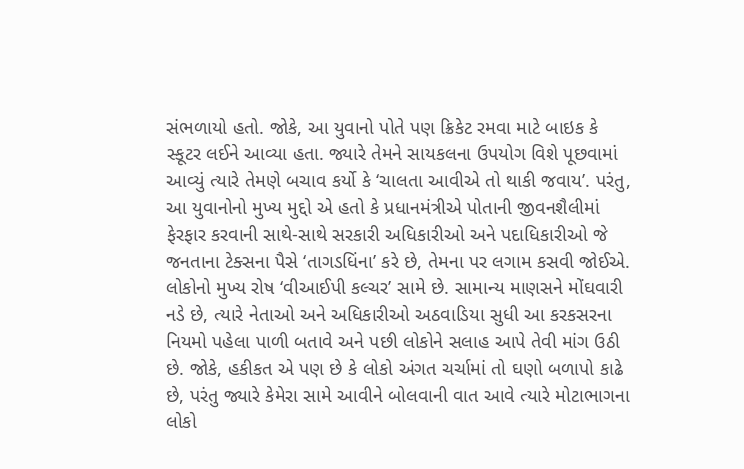સંભળાયો હતો. જોકે, આ યુવાનો પોતે પણ ક્રિકેટ રમવા માટે બાઇક કે સ્કૂટર લઈને આવ્યા હતા. જ્યારે તેમને સાયકલના ઉપયોગ વિશે પૂછવામાં આવ્યું ત્યારે તેમણે બચાવ કર્યો કે ‘ચાલતા આવીએ તો થાકી જવાય’. પરંતુ, આ યુવાનોનો મુખ્ય મુદ્દો એ હતો કે પ્રધાનમંત્રીએ પોતાની જીવનશૈલીમાં ફેરફાર કરવાની સાથે-સાથે સરકારી અધિકારીઓ અને પદાધિકારીઓ જે જનતાના ટેક્સના પૈસે ‘તાગડધિંના’ કરે છે, તેમના પર લગામ કસવી જોઈએ.
લોકોનો મુખ્ય રોષ ‘વીઆઈપી કલ્ચર’ સામે છે. સામાન્ય માણસને મોંઘવારી નડે છે, ત્યારે નેતાઓ અને અધિકારીઓ અઠવાડિયા સુધી આ કરકસરના નિયમો પહેલા પાળી બતાવે અને પછી લોકોને સલાહ આપે તેવી માંગ ઉઠી છે. જોકે, હકીકત એ પણ છે કે લોકો અંગત ચર્ચામાં તો ઘણો બળાપો કાઢે છે, પરંતુ જ્યારે કેમેરા સામે આવીને બોલવાની વાત આવે ત્યારે મોટાભાગના લોકો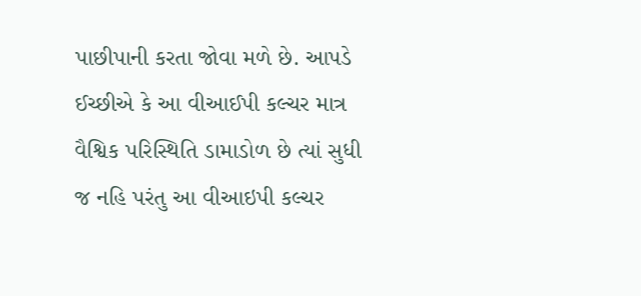પાછીપાની કરતા જોવા મળે છે. આપડે ઈચ્છીએ કે આ વીઆઈપી કલ્ચર માત્ર વૈશ્વિક પરિસ્થિતિ ડામાડોળ છે ત્યાં સુધી જ નહિ પરંતુ આ વીઆઇપી કલ્ચર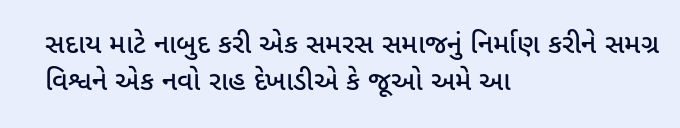સદાય માટે નાબુદ કરી એક સમરસ સમાજનું નિર્માણ કરીને સમગ્ર વિશ્વને એક નવો રાહ દેખાડીએ કે જૂઓ અમે આ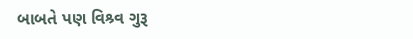બાબતે પણ વિશ્ર્વ ગુરૂ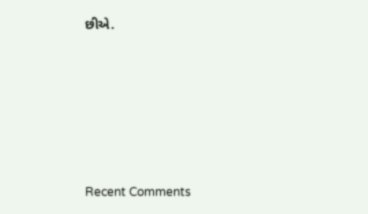છીએ.










Recent Comments